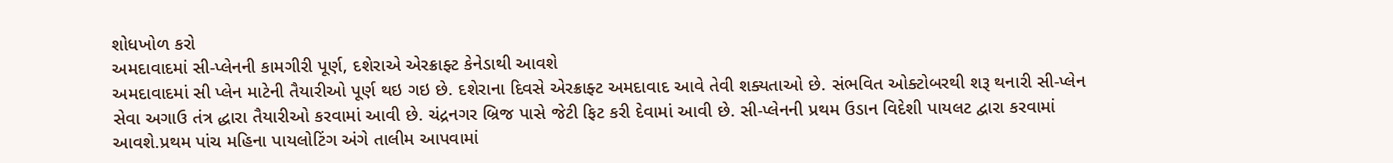શોધખોળ કરો
અમદાવાદમાં સી-પ્લેનની કામગીરી પૂર્ણ, દશેરાએ એરક્રાફ્ટ કેનેડાથી આવશે
અમદાવાદમાં સી પ્લેન માટેની તૈયારીઓ પૂર્ણ થઇ ગઇ છે. દશેરાના દિવસે એરક્રાફ્ટ અમદાવાદ આવે તેવી શક્યતાઓ છે. સંભવિત ઓક્ટોબરથી શરૂ થનારી સી-પ્લેન સેવા અગાઉ તંત્ર દ્ધારા તૈયારીઓ કરવામાં આવી છે. ચંદ્રનગર બ્રિજ પાસે જેટી ફિટ કરી દેવામાં આવી છે. સી-પ્લેનની પ્રથમ ઉડાન વિદેશી પાયલટ દ્વારા કરવામાં આવશે.પ્રથમ પાંચ મહિના પાયલોટિંગ અંગે તાલીમ આપવામાં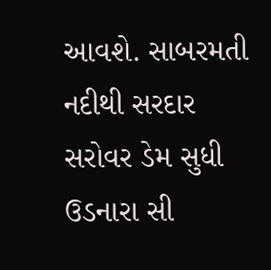આવશે. સાબરમતી નદીથી સરદાર સરોવર ડેમ સુધી ઉડનારા સી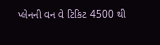પ્લેનની વન વે ટિકિટ 4500 થી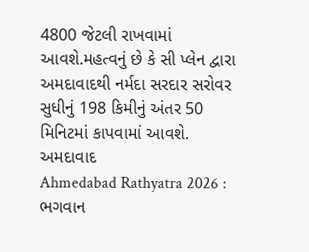4800 જેટલી રાખવામાં આવશે.મહત્વનું છે કે સી પ્લેન દ્વારા અમદાવાદથી નર્મદા સરદાર સરોવર સુધીનું 198 કિમીનું અંતર 50 મિનિટમાં કાપવામાં આવશે.
અમદાવાદ
Ahmedabad Rathyatra 2026 : ભગવાન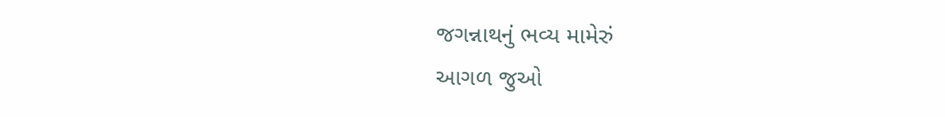જગન્નાથનું ભવ્ય મામેરું
આગળ જુઓ